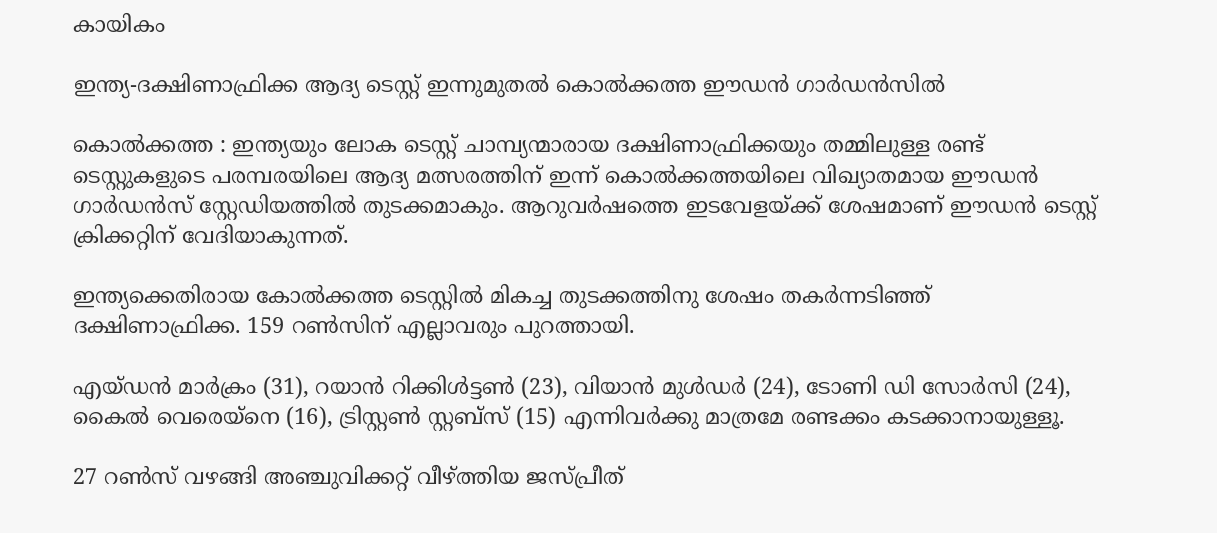കായികം

ഇന്ത്യ-ദക്ഷിണാഫ്രിക്ക ആദ്യ ടെസ്റ്റ് ഇന്നുമുതൽ കൊൽക്കത്ത ഈഡൻ ഗാർഡൻസിൽ

കൊൽക്കത്ത : ഇന്ത്യയും ലോക ടെസ്റ്റ് ചാമ്പ്യന്മാരായ ദക്ഷിണാഫ്രിക്കയും തമ്മിലുള്ള രണ്ട് ടെസ്റ്റുകളുടെ പരമ്പരയിലെ ആദ്യ മത്സരത്തിന് ഇന്ന് കൊൽക്കത്തയിലെ വിഖ്യാതമായ ഈഡൻ ഗാർഡൻസ് സ്റ്റേഡിയത്തിൽ തുടക്കമാകും. ആറുവർഷത്തെ ഇടവേളയ്ക്ക് ശേഷമാണ് ഈഡൻ ടെസ്റ്റ് ക്രിക്കറ്റിന് വേദിയാകുന്നത്.

ഇന്ത്യക്കെതിരായ കോൽക്കത്ത ടെസ്റ്റിൽ മികച്ച തുടക്കത്തിനു ശേഷം തകർന്നടിഞ്ഞ് ദക്ഷിണാഫ്രിക്ക. 159 റൺസിന് എല്ലാവരും പുറത്തായി.

എയ്ഡൻ മാർക്രം (31), റയാൻ റിക്കിൾട്ടൺ (23), വിയാൻ മുൾഡർ (24), ടോണി ഡി സോർസി (24), കൈൽ വെരെയ്‌നെ (16), ട്രിസ്റ്റൺ സ്റ്റബ്‌സ് (15) എന്നിവർക്കു മാത്രമേ രണ്ടക്കം കടക്കാനായുള്ളൂ.

27 റൺസ് വഴങ്ങി അഞ്ചുവിക്കറ്റ് വീഴ്ത്തിയ ജസ്പ്രീത്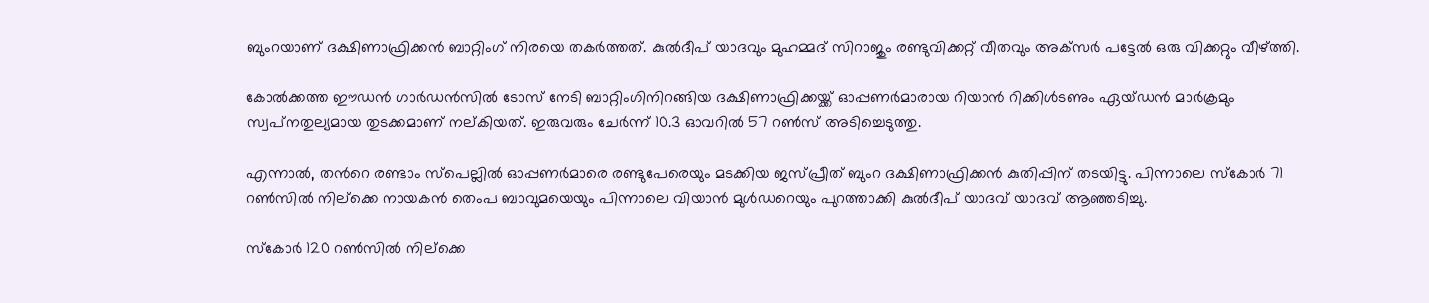ബുംറയാണ് ദക്ഷിണാഫ്രിക്കൻ ബാറ്റിംഗ് നിരയെ തകർത്തത്. കുൽദീപ് യാദവും മുഹമ്മദ് സിറാജും രണ്ടുവിക്കറ്റ് വീതവും അക്‌സർ പട്ടേൽ ഒരു വിക്കറ്റും വീഴ്ത്തി.

കോൽക്കത്ത ഈഡൻ ഗാർഡൻസിൽ ടോസ് നേടി ബാറ്റിംഗിനിറങ്ങിയ ദക്ഷിണാഫ്രിക്കയ്ക്ക് ഓപ്പണർമാരായ റിയാൻ റിക്കിൾടണും ഏയ്ഡൻ മാർക്രമും സ്വപ്‌നതുല്യമായ തുടക്കമാണ് നല്കിയത്. ഇരുവരും ചേർന്ന് 10.3 ഓവറിൽ 57 റൺസ് അടിച്ചെടുത്തു.

എന്നാൽ, തൻറെ രണ്ടാം സ്‌പെല്ലിൽ ഓപ്പണർമാരെ രണ്ടുപേരെയും മടക്കിയ ജസ്പ്രീത് ബുംറ ദക്ഷിണാഫ്രിക്കൻ കുതിപ്പിന് തടയിട്ടു. പിന്നാലെ സ്‌കോർ 71 റൺസിൽ നില്‌ക്കെ നായകൻ തെംപ ബാവുമയെയും പിന്നാലെ വിയാൻ മുൾഡറെയും പുറത്താക്കി കുൽദീപ് യാദവ് യാദവ് ആഞ്ഞടിച്ചു.

സ്‌കോർ 120 റൺസിൽ നില്‌ക്കെ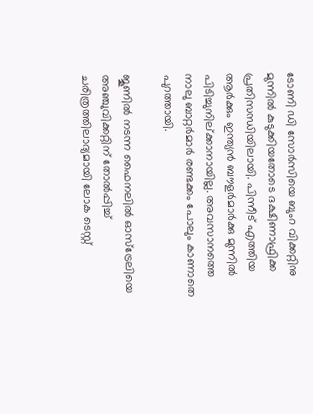ടോണി ഡി സോർസിയെ ബുംറ വിക്കറ്റിനു മുന്നിൽ കുടുക്കിയതോടെ ദക്ഷിണാഫ്രിക്ക പ്രതിസന്ധിയിലായി. പിന്നീട് എത്തിയ ആർക്കും ഇന്ത്യൻ ബൗളർമാർക്കു മുന്നിൽ പിടിച്ചുനില്ക്കാനായില്ല. അവസാനത്തെ നാലു ബാറ്റർമാർ രണ്ടക്കം പോലും കാണാതെ പുറത്തായി.

ജൂണിൽ നടന്ന ഫൈനലിൽ ഓസ്ട്രേലിയെ അഞ്ചുവിക്കറ്റിന് തോൽപ്പിച്ച് ചരിത്രത്തിലാദ്യമായി ലോക ടെസ്റ്റ്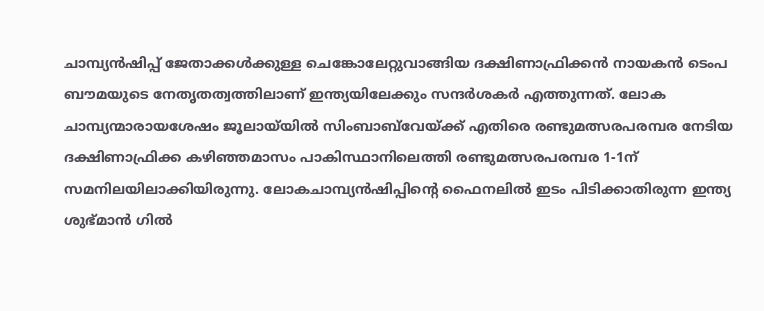ചാമ്പ്യൻഷിപ്പ് ജേതാക്കൾക്കുള്ള ചെങ്കോലേറ്റുവാങ്ങിയ ദക്ഷിണാഫ്രിക്കൻ നായകൻ ടെംപ ബൗമയുടെ നേതൃതത്വത്തിലാണ് ഇന്ത്യയിലേക്കും സന്ദർശകർ എത്തുന്നത്. ലോക ചാമ്പ്യന്മാരായശേഷം ജൂലായ്‌യിൽ സിംബാബ്‌വേയ്ക്ക് എതിരെ രണ്ടുമത്സരപരമ്പര നേടിയ ദക്ഷിണാഫ്രിക്ക കഴിഞ്ഞമാസം പാകിസ്ഥാനിലെത്തി രണ്ടുമത്സരപരമ്പര 1-1ന് സമനിലയിലാക്കിയിരുന്നു. ലോകചാമ്പ്യൻഷിപ്പിന്റെ ഫൈനലിൽ ഇടം പിടിക്കാതിരുന്ന ഇന്ത്യ ശുഭ്മാൻ ഗിൽ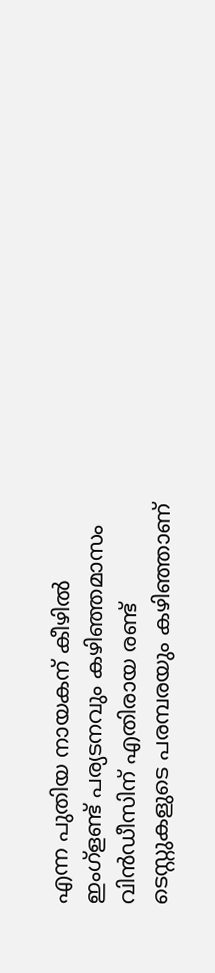എന്ന പുതിയ നായകന് കീഴിൽ ഇംഗ്ളണ്ട് പര്യടനവും കഴിഞ്ഞമാസം വിൻഡീസിന് എതിരായ രണ്ട് ടെസ്റ്റുകളുടെ പരമ്പരയും കഴിഞ്ഞാണ്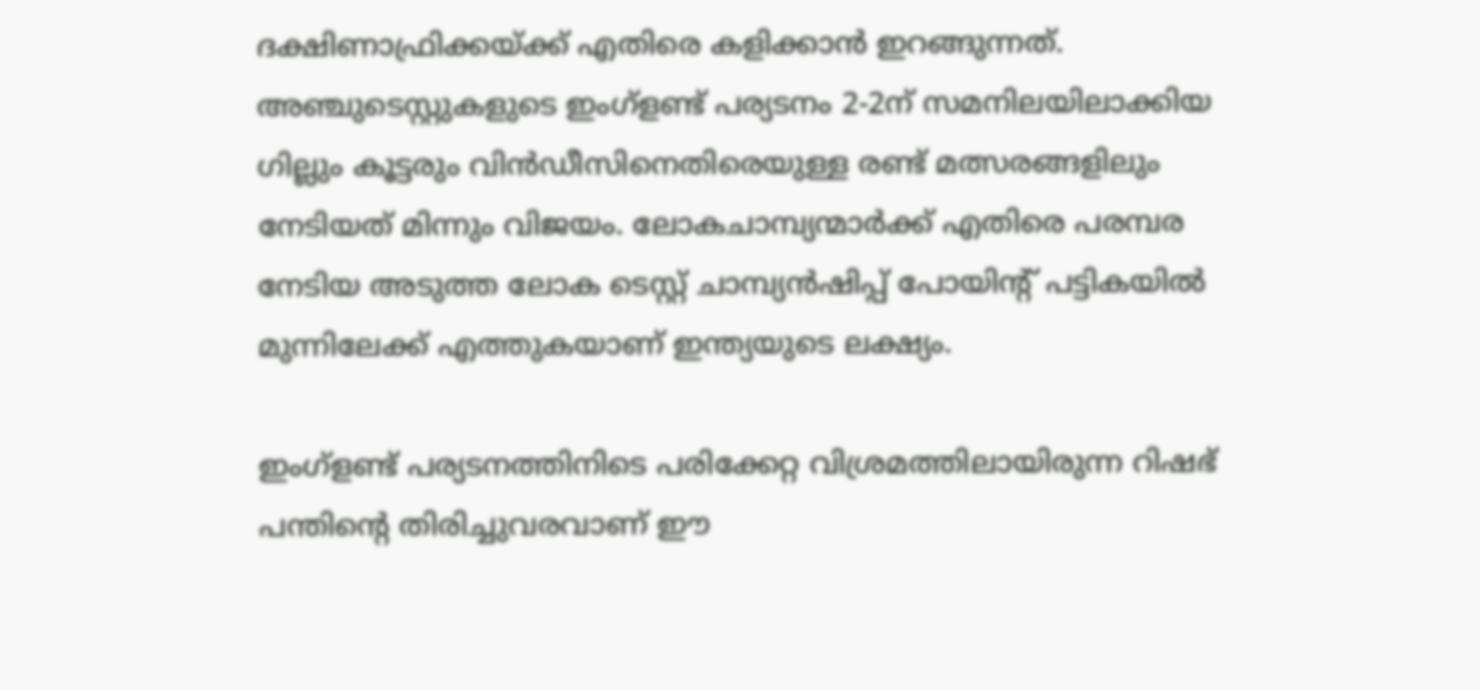ദക്ഷിണാഫ്രിക്കയ്ക്ക് എതിരെ കളിക്കാൻ ഇറങ്ങുന്നത്. അഞ്ചുടെസ്റ്റുകളുടെ ഇംഗ്ളണ്ട് പര്യടനം 2-2ന് സമനിലയിലാക്കിയ ഗില്ലും കൂട്ടരും വിൻഡീസിനെതിരെയുള്ള രണ്ട് മത്സരങ്ങളിലും നേടിയത് മിന്നും വിജയം. ലോകചാമ്പ്യന്മാർക്ക് എതിരെ പരമ്പര നേടിയ അടുത്ത ലോക ടെസ്റ്റ് ചാമ്പ്യൻഷിപ്പ് പോയിന്റ് പട്ടികയിൽ മുന്നിലേക്ക് എത്തുകയാണ് ഇന്ത്യയുടെ ലക്ഷ്യം.

ഇംഗ്ളണ്ട് പര്യടനത്തിനിടെ പരിക്കേറ്റ വിശ്രമത്തിലായിരുന്ന റിഷഭ് പന്തിന്റെ തിരിച്ചുവരവാണ് ഈ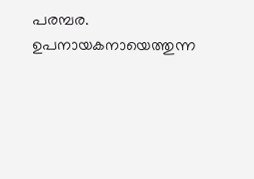പരമ്പര. ഉപനായകനായെത്തുന്ന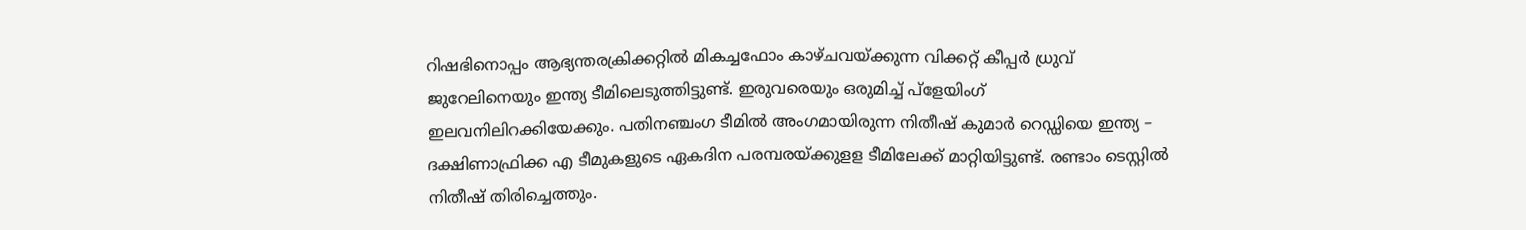റിഷഭിനൊപ്പം ആഭ്യന്തരക്രിക്കറ്റിൽ മികച്ചഫോം കാഴ്ചവയ്ക്കുന്ന വിക്കറ്റ് കീപ്പർ ധ്രുവ് ജുറേലിനെയും ഇന്ത്യ ടീമിലെടുത്തിട്ടുണ്ട്. ഇരുവരെയും ഒരുമിച്ച് പ്ളേയിംഗ് ഇലവനിലിറക്കിയേക്കും. പതിനഞ്ചംഗ ടീമിൽ അംഗമായിരുന്ന നിതീഷ് കുമാർ റെഡ്ഡിയെ ഇന്ത്യ – ദക്ഷിണാഫ്രിക്ക എ ടീമുകളുടെ ഏകദിന പരമ്പരയ്ക്കുളള ടീമിലേക്ക് മാറ്റിയിട്ടുണ്ട്. രണ്ടാം ടെസ്റ്റിൽ നിതീഷ് തിരിച്ചെത്തും.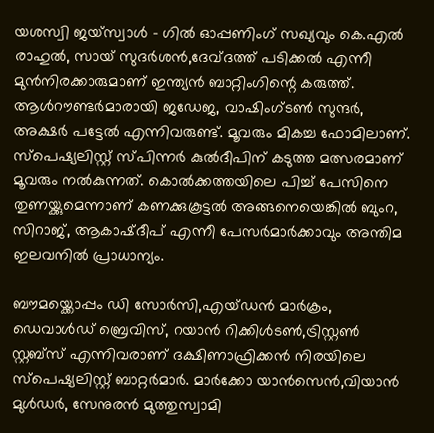യശസ്വി ജയ്സ്വാൾ – ഗിൽ ഓപ്പണിംഗ് സഖ്യവും കെ.എൽ രാഹുൽ, സായ് സുദർശൻ,ദേവ്‌ദത്ത് പടിക്കൽ എന്നീ മുൻനിരക്കാരുമാണ് ഇന്ത്യൻ ബാറ്റിംഗിന്റെ കരുത്ത്. ആൾറൗണ്ടർമാരായി ജഡേജ, വാഷിംഗ്ടൺ സുന്ദർ, അക്ഷർ പട്ടേൽ എന്നിവരുണ്ട്. മൂവരും മികച്ച ഫോമിലാണ്. സ്പെഷ്യലിസ്റ്റ് സ്പിന്നർ കുൽദീപിന് കടുത്ത മത്സരമാണ് മൂവരും നൽകുന്നത്. കൊൽക്കത്തയിലെ പിച്ച് പേസിനെ തുണയ്ക്കുമെന്നാണ് കണക്കുകൂട്ടൽ അങ്ങനെയെങ്കിൽ ബുംറ, സിറാജ്, ആകാഷ്ദീപ് എന്നീ പേസർമാർക്കാവും അന്തിമ ഇലവനിൽ പ്രാധാന്യം.

ബൗമയ്ക്കൊപ്പം ഡി സോർസി,എയ്ഡൻ മാർക്രം, ഡെവാൾഡ് ബ്രെവിസ്, റയാൻ റിക്കിൾടൺ,ട്രിസ്റ്റൺ സ്റ്റബ്സ് എന്നിവരാണ് ദക്ഷിണാഫ്രിക്കൻ നിരയിലെ സ്പെഷ്യലിസ്റ്റ് ബാറ്റർമാർ. മാർക്കോ യാൻസെൻ,വിയാൻ മുൾഡർ, സേനുരൻ മുത്തുസ്വാമി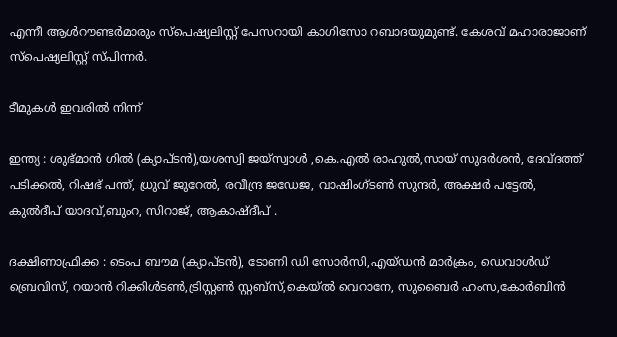എന്നീ ആൾറൗണ്ടർമാരും സ്പെഷ്യലിസ്റ്റ് പേസറായി കാഗിസോ റബാദയുമുണ്ട്. കേശവ് മഹാരാജാണ് സ്പെഷ്യലിസ്റ്റ് സ്പിന്നർ.

ടീമുകൾ ഇവരിൽ നിന്ന്

ഇന്ത്യ : ശുഭ്മാൻ ഗിൽ (ക്യാപ്ടൻ),യശസ്വി ജയ്സ്വാൾ ,കെ.എൽ രാഹുൽ,സായ് സുദർശൻ, ദേവ്‌ദത്ത് പടിക്കൽ, റിഷഭ് പന്ത്, ധ്രുവ് ജുറേൽ, രവീന്ദ്ര ജഡേജ, വാഷിംഗ്ടൺ സുന്ദർ, അക്ഷർ പട്ടേൽ, കുൽദീപ് യാദവ്,ബുംറ, സിറാജ്, ആകാഷ്ദീപ് .

ദക്ഷിണാഫ്രിക്ക : ടെംപ ബൗമ (ക്യാപ്ടൻ), ടോണി ഡി സോർസി,എയ്ഡൻ മാർക്രം, ഡെവാൾഡ് ബ്രെവിസ്, റയാൻ റിക്കിൾടൺ,ട്രിസ്റ്റൺ സ്റ്റബ്സ്,കെയ്ൽ വെറാനേ, സുബൈർ ഹംസ,കോർബിൻ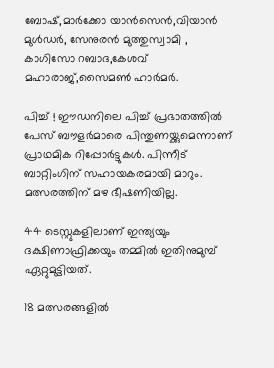ബോഷ്,മാർക്കോ യാൻസെൻ,വിയാൻ മുൾഡർ, സേനുരൻ മുത്തുസ്വാമി , കാഗിസോ റബാദ,കേശവ് മഹാരാജ്,സൈമൺ ഹാർമർ.

പിച്ച് ! ഈഡനിലെ പിച്ച് പ്രഭാതത്തിൽ പേസ് ബൗളർമാരെ പിന്തുണയ്ക്കുമെന്നാണ് പ്രാഥമിക റിപ്പോർട്ടുകൾ. പിന്നീട് ബാറ്റിംഗിന് സഹായകരമായി മാറും. മത്സരത്തിന് മഴ ഭീഷണിയില്ല.

44 ടെസ്റ്റുകളിലാണ് ഇന്ത്യയും ദക്ഷിണാഫ്രിക്കയും തമ്മിൽ ഇതിനുമുമ്പ് ഏറ്റുമുട്ടിയത്.

18 മത്സരങ്ങളിൽ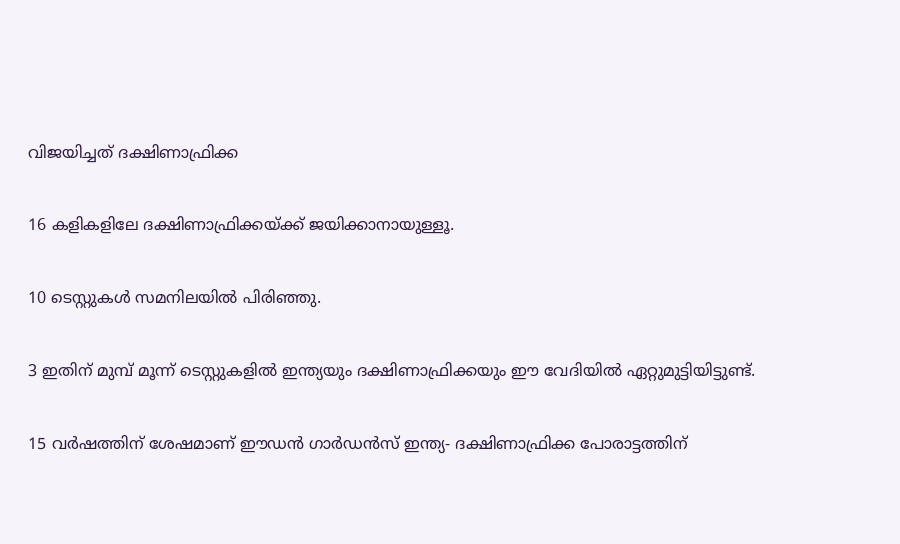വിജയിച്ചത് ദക്ഷിണാഫ്രിക്ക

16 കളികളിലേ ദക്ഷിണാഫ്രിക്കയ്ക്ക് ജയിക്കാനായുള്ളൂ.

10 ടെസ്റ്റുകൾ സമനിലയിൽ പിരിഞ്ഞു.

3 ഇതിന് മുമ്പ് മൂന്ന് ടെസ്റ്റുകളിൽ ഇന്ത്യയും ദക്ഷിണാഫ്രിക്കയും ഈ വേദിയിൽ ഏറ്റുമുട്ടിയിട്ടുണ്ട്.

15 വർഷത്തിന് ശേഷമാണ് ഈഡൻ ഗാർഡൻസ് ഇന്ത്യ- ദക്ഷിണാഫ്രിക്ക പോരാട്ടത്തിന്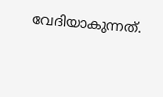വേദിയാകുന്നത്.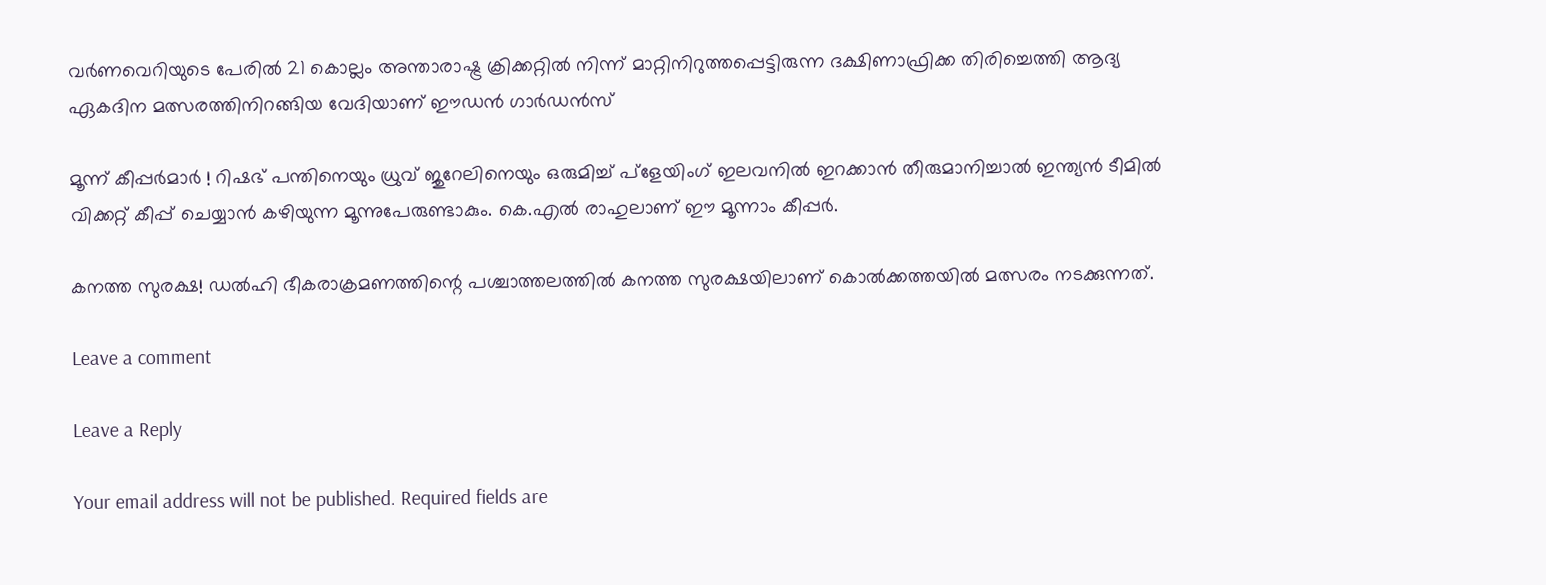വർണവെറിയുടെ പേരിൽ 21 കൊല്ലം അന്താരാഷ്ട്ര ക്രിക്കറ്റിൽ നിന്ന് മാറ്റിനിറുത്തപ്പെട്ടിരുന്ന ദക്ഷിണാഫ്രിക്ക തിരിച്ചെത്തി ആദ്യ ഏകദിന മത്സരത്തിനിറങ്ങിയ വേദിയാണ് ഈഡൻ ഗാർഡൻസ്

മൂന്ന് കീപ്പർമാർ ! റിഷഭ് പന്തിനെയും ധ്രുവ് ജുറേലിനെയും ഒരുമിച്ച് പ്ളേയിംഗ് ഇലവനിൽ ഇറക്കാൻ തീരുമാനിച്ചാൽ ഇന്ത്യൻ ടീമിൽ വിക്കറ്റ് കീപ്പ് ചെയ്യാൻ കഴിയുന്ന മൂന്നുപേരുണ്ടാകും. കെ.എൽ രാഹുലാണ് ഈ മൂന്നാം കീപ്പർ.

കനത്ത സുരക്ഷ! ഡൽഹി ഭീകരാക്രമണത്തിന്റെ പശ്ചാത്തലത്തിൽ കനത്ത സുരക്ഷയിലാണ് കൊൽക്കത്തയിൽ മത്സരം നടക്കുന്നത്.

Leave a comment

Leave a Reply

Your email address will not be published. Required fields are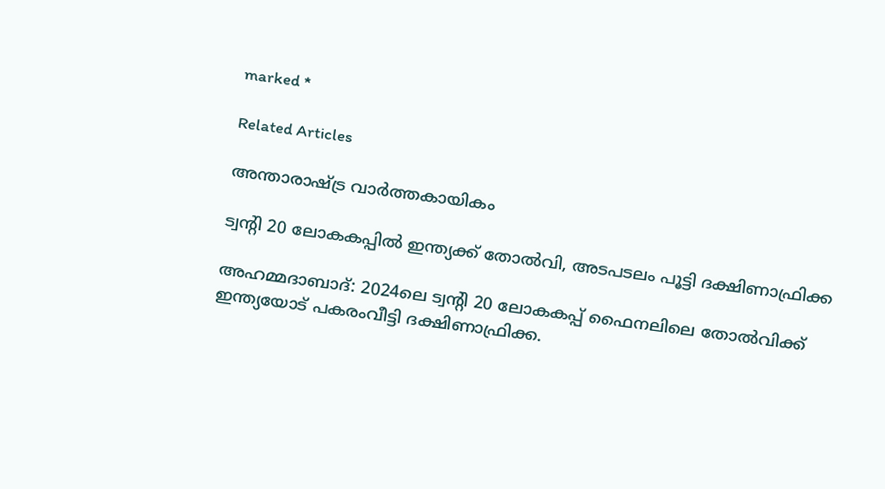marked *

Related Articles

അന്താരാഷ്ട്ര വാർത്തകായികം

ട്വന്റി 20 ലോകകപ്പില്‍ ഇന്ത്യക്ക് തോല്‍വി, അടപടലം പൂട്ടി ദക്ഷിണാഫ്രിക്ക

അഹമ്മദാബാദ്: 2024ലെ ട്വന്റി 20 ലോകകപ്പ് ഫൈനലിലെ തോല്‍വിക്ക് ഇന്ത്യയോട് പകരംവീട്ടി ദക്ഷിണാഫ്രിക്ക.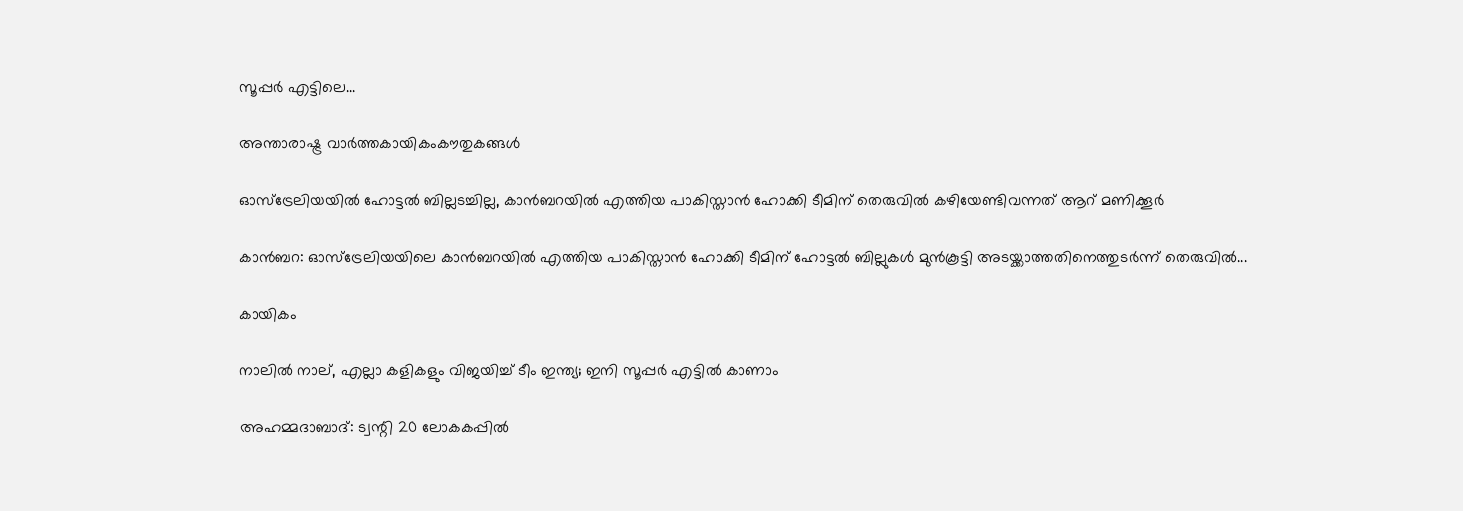സൂപ്പര്‍ എട്ടിലെ...

അന്താരാഷ്ട്ര വാർത്തകായികംകൗതുകങ്ങൾ

ഓസ്ട്രേലിയയിൽ ഹോട്ടൽ ബില്ലടച്ചില്ല, കാൻബറയിൽ എത്തിയ പാകിസ്താൻ ഹോക്കി ടീമിന് തെരുവിൽ കഴിയേണ്ടിവന്നത് ആറ് മണിക്കൂർ

കാൻബറ: ഓസ്‌ട്രേലിയയിലെ കാൻബറയിൽ എത്തിയ പാകിസ്താൻ ഹോക്കി ടീമിന് ഹോട്ടൽ ബില്ലുകൾ മുൻകൂട്ടി അടയ്ക്കാത്തതിനെത്തുടർന്ന് തെരുവിൽ...

കായികം

നാലില്‍ നാല്, എല്ലാ കളികളും വിജയിച്ച് ടീം ഇന്ത്യ; ഇനി സൂപ്പര്‍ എട്ടില്‍ കാണാം

അഹമ്മദാബാദ്: ട്വന്റി 20 ലോകകപ്പില്‍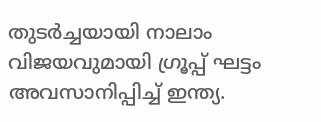തുടര്‍ച്ചയായി നാലാം വിജയവുമായി ഗ്രൂപ്പ് ഘട്ടം അവസാനിപ്പിച്ച് ഇന്ത്യ.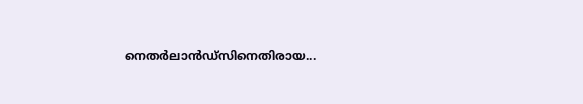നെതര്‍ലാന്‍ഡ്‌സിനെതിരായ...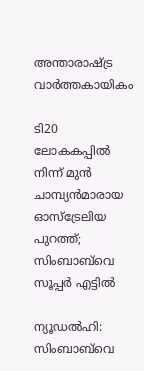അന്താരാഷ്ട്ര വാർത്തകായികം

ടി20 ലോകകപ്പിൽ നിന്ന് മുൻ ചാമ്പ്യൻമാരായ ഓസ്‌ട്രേലിയ പുറത്ത്; സിംബാബ്‌വെ സൂപ്പർ എട്ടിൽ

ന്യൂഡൽഹി: സിംബാബ്‌വെ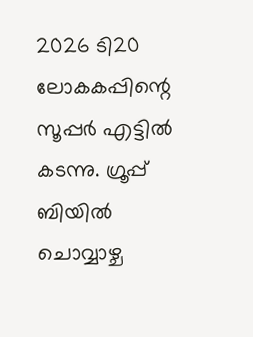2026 ടി20 ലോകകപ്പിന്റെ സൂപ്പർ എട്ടിൽ കടന്നു. ഗ്രൂപ്പ് ബിയിൽ ചൊവ്വാഴ്ച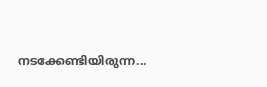നടക്കേണ്ടിയിരുന്ന...